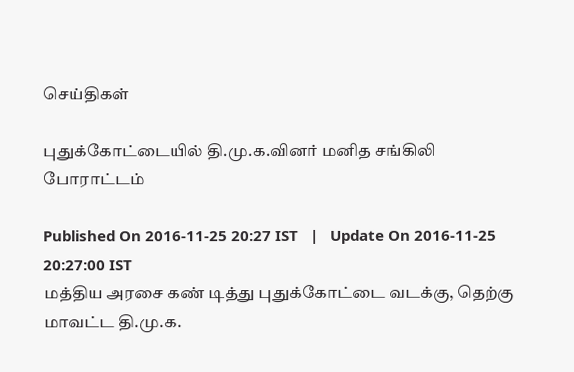செய்திகள்

புதுக்கோட்டையில் தி.மு.க.வினர் மனித சங்கிலி போராட்டம்

Published On 2016-11-25 20:27 IST   |   Update On 2016-11-25 20:27:00 IST
மத்திய அரசை கண் டித்து புதுக்கோட்டை வடக்கு, தெற்கு மாவட்ட தி.மு.க.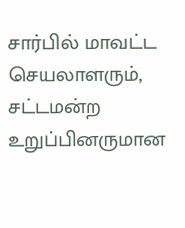சார்பில் மாவட்ட செயலாளரும், சட்டமன்ற உறுப்பினருமான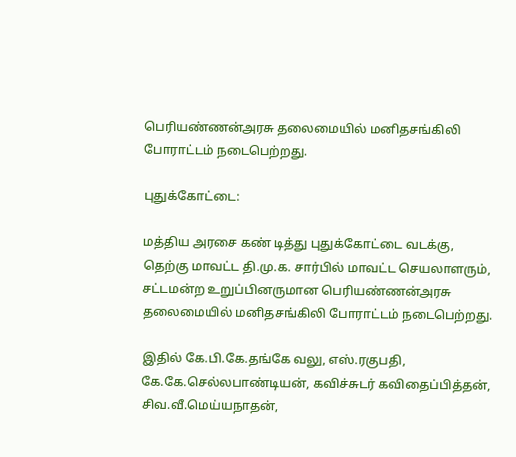பெரியண்ணன்அரசு தலைமையில் மனிதசங்கிலி போராட்டம் நடைபெற்றது.

புதுக்கோட்டை:

மத்திய அரசை கண் டித்து புதுக்கோட்டை வடக்கு, தெற்கு மாவட்ட தி.மு.க. சார்பில் மாவட்ட செயலாளரும், சட்டமன்ற உறுப்பினருமான பெரியண்ணன்அரசு தலைமையில் மனிதசங்கிலி போராட்டம் நடைபெற்றது.

இதில் கே.பி.கே.தங்கே வலு, எஸ்.ரகுபதி, கே.கே.செல்லபாண்டியன், கவிச்சுடர் கவிதைப்பித்தன், சிவ.வீ.மெய்யநாதன்,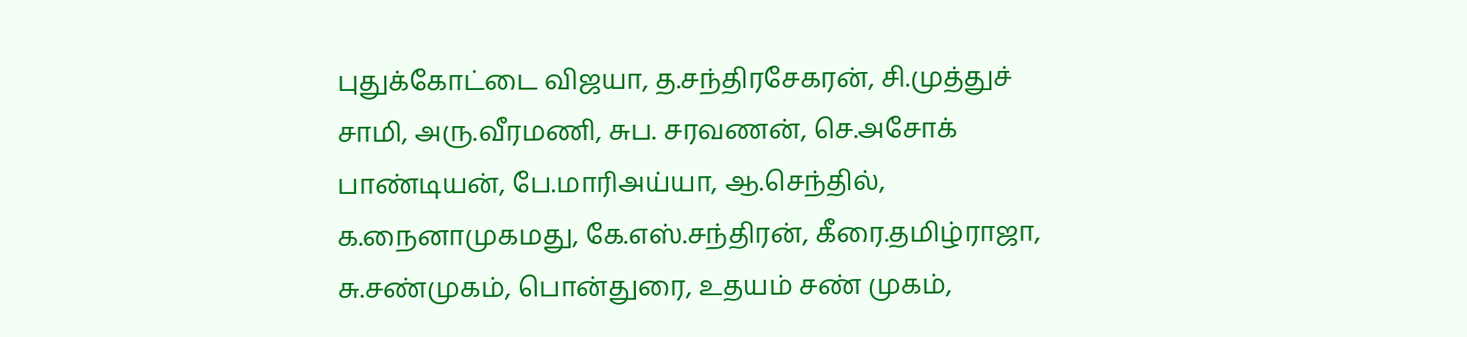புதுக்கோட்டை விஜயா, த.சந்திரசேகரன், சி.முத்துச் சாமி, அரு.வீரமணி, சுப. சரவணன், செ.அசோக் பாண்டியன், பே.மாரிஅய்யா, ஆ.செந்தில், க.நைனாமுகமது, கே.எஸ்.சந்திரன், கீரை.தமிழ்ராஜா, சு.சண்முகம், பொன்துரை, உதயம் சண் முகம்,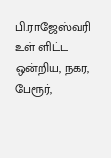பி.ராஜேஸ்வரி உள் ளிட்ட ஒன்றிய, நகர, பேரூர்,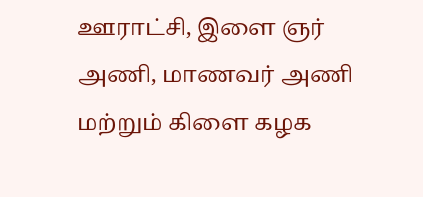ஊராட்சி, இளை ஞர் அணி, மாணவர் அணி மற்றும் கிளை கழக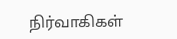நிர்வாகிகள்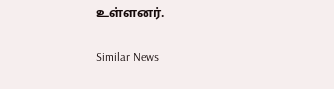உள்ளனர்.

Similar News